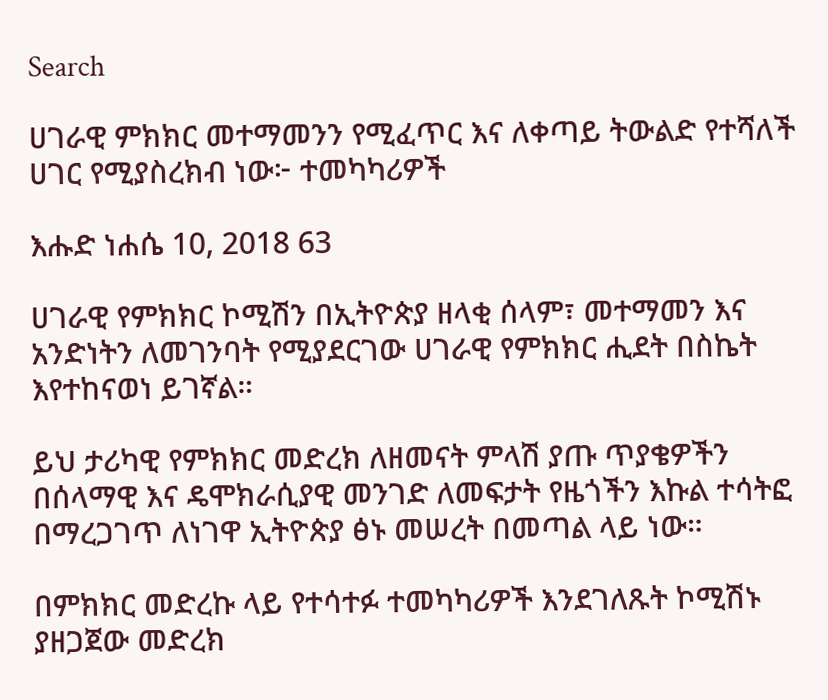Search

ሀገራዊ ምክክር መተማመንን የሚፈጥር እና ለቀጣይ ትውልድ የተሻለች ሀገር የሚያስረክብ ነው፦ ተመካካሪዎች

እሑድ ነሐሴ 10, 2018 63

ሀገራዊ የምክክር ኮሚሽን በኢትዮጵያ ዘላቂ ሰላም፣ መተማመን እና አንድነትን ለመገንባት የሚያደርገው ሀገራዊ የምክክር ሒደት በስኬት እየተከናወነ ይገኛል።

ይህ ታሪካዊ የምክክር መድረክ ለዘመናት ምላሽ ያጡ ጥያቄዎችን በሰላማዊ እና ዴሞክራሲያዊ መንገድ ለመፍታት የዜጎችን እኩል ተሳትፎ በማረጋገጥ ለነገዋ ኢትዮጵያ ፅኑ መሠረት በመጣል ላይ ነው።

በምክክር መድረኩ ላይ የተሳተፉ ተመካካሪዎች እንደገለጹት ኮሚሽኑ ያዘጋጀው መድረክ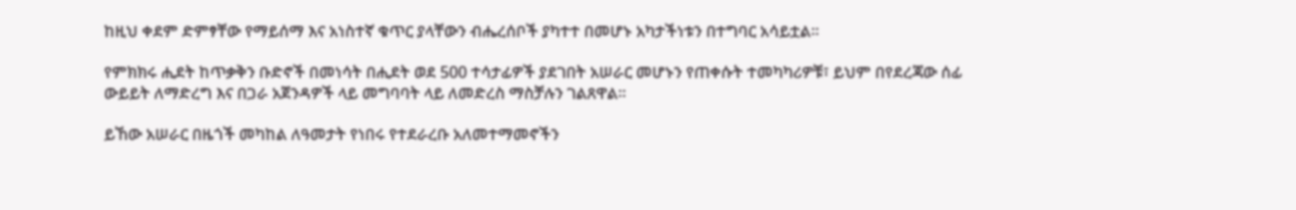ከዚህ ቀደም ድምፃቸው የማይሰማ እና አነስተኛ ቁጥር ያላቸውን ብሔረሰቦች ያካተተ በመሆኑ አካታችነቱን በተግባር አሳይቷል።

የምክክሩ ሒደት ከጥቃቅን ቡድኖች በመነሳት በሒደት ወደ 500 ተሳታፊዎች ያደገበት አሠራር መሆኑን የጠቀሱት ተመካካሪዎቹ፣ ይህም በየደረጃው ሰፊ ውይይት ለማድረግ እና በጋራ አጀንዳዎች ላይ መግባባት ላይ ለመድረስ ማስቻሉን ገልጸዋል።

ይኸው አሠራር በዜጎች መካከል ለዓመታት የነበሩ የተደራረቡ አለመተማመኖችን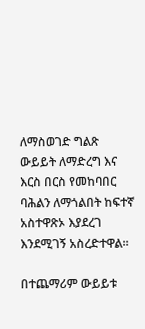ለማስወገድ ግልጽ ውይይት ለማድረግ እና እርስ በርስ የመከባበር ባሕልን ለማጎልበት ከፍተኛ አስተዋጽኦ እያደረገ እንደሚገኝ አስረድተዋል።

በተጨማሪም ውይይቱ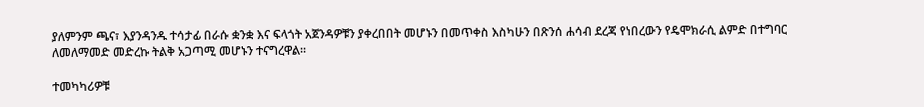ያለምንም ጫና፣ እያንዳንዱ ተሳታፊ በራሱ ቋንቋ እና ፍላጎት አጀንዳዎቹን ያቀረበበት መሆኑን በመጥቀስ እስካሁን በጽንሰ ሐሳብ ደረጃ የነበረውን የዴሞክራሲ ልምድ በተግባር ለመለማመድ መድረኩ ትልቅ አጋጣሚ መሆኑን ተናግረዋል።

ተመካካሪዎቹ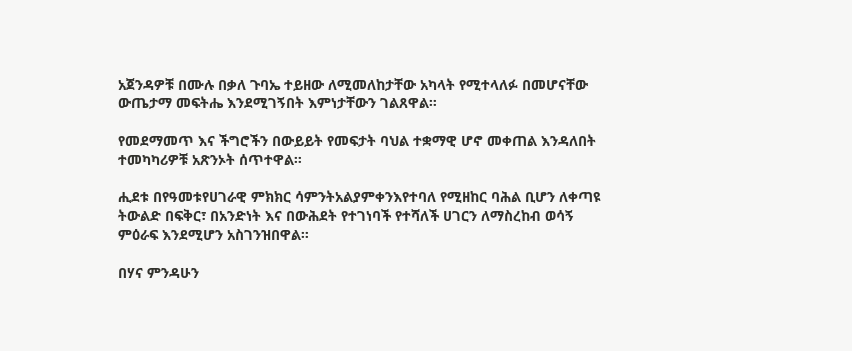አጀንዳዎቹ በሙሉ በቃለ ጉባኤ ተይዘው ለሚመለከታቸው አካላት የሚተላለፉ በመሆናቸው ውጤታማ መፍትሔ እንደሚገኝበት እምነታቸውን ገልጸዋል።

የመደማመጥ እና ችግሮችን በውይይት የመፍታት ባህል ተቋማዊ ሆኖ መቀጠል እንዳለበት ተመካካሪዎቹ አጽንኦት ሰጥተዋል።

ሒደቱ በየዓመቱየሀገራዊ ምክክር ሳምንትአልያምቀንእየተባለ የሚዘከር ባሕል ቢሆን ለቀጣዩ ትውልድ በፍቅር፣ በአንድነት እና በውሕደት የተገነባች የተሻለች ሀገርን ለማስረከብ ወሳኝ ምዕራፍ እንደሚሆን አስገንዝበዋል።

በሃና ምንዳሁን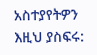አስተያየትዎን እዚህ ያስፍሩ: